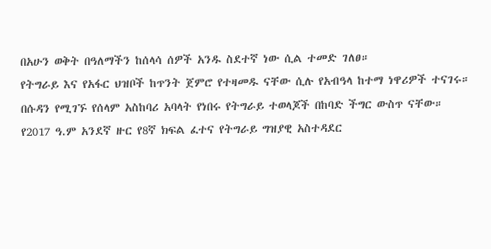በአሁን ወቅት በዓለማችን ከሰላሳ ሰዎች አንዱ ስደተኛ ነው ሲል ተመድ ገለፀ።
የትግራይ እና የአፋር ህዝቦች ከጥንት ጀምሮ የተዛመዱ ናቸው ሲሉ የአብዓላ ከተማ ነዋሪዎች ተናገሩ።
በሱዳን የሚገኙ የሰላም አስከባሪ አባላት የነበሩ የትግራይ ተወላጆች በከባድ ችግር ውስጥ ናቸው።
የ2017 ዓ.ም አንደኛ ዙር የ8ኛ ክፍል ፈተና የትግራይ ግዝያዊ አስተዳደር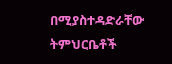በሚያስተዳድራቸው ትምህርቤቶች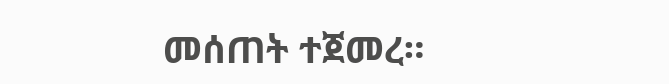መሰጠት ተጀመረ።